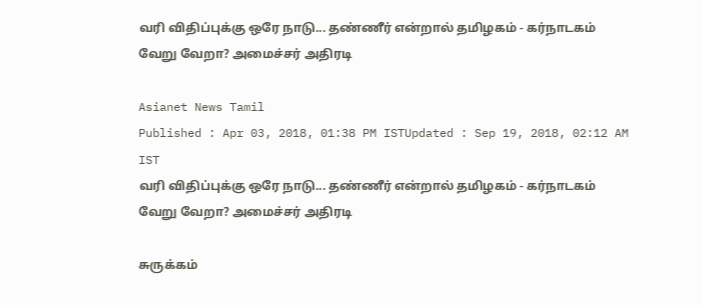வரி விதிப்புக்கு ஒரே நாடு... தண்ணீர் என்றால் தமிழகம் - கர்நாடகம் வேறு வேறா? அமைச்சர் அதிரடி

Asianet News Tamil
Published : Apr 03, 2018, 01:38 PM ISTUpdated : Sep 19, 2018, 02:12 AM IST
வரி விதிப்புக்கு ஒரே நாடு... தண்ணீர் என்றால் தமிழகம் - கர்நாடகம் வேறு வேறா? அமைச்சர் அதிரடி

சுருக்கம்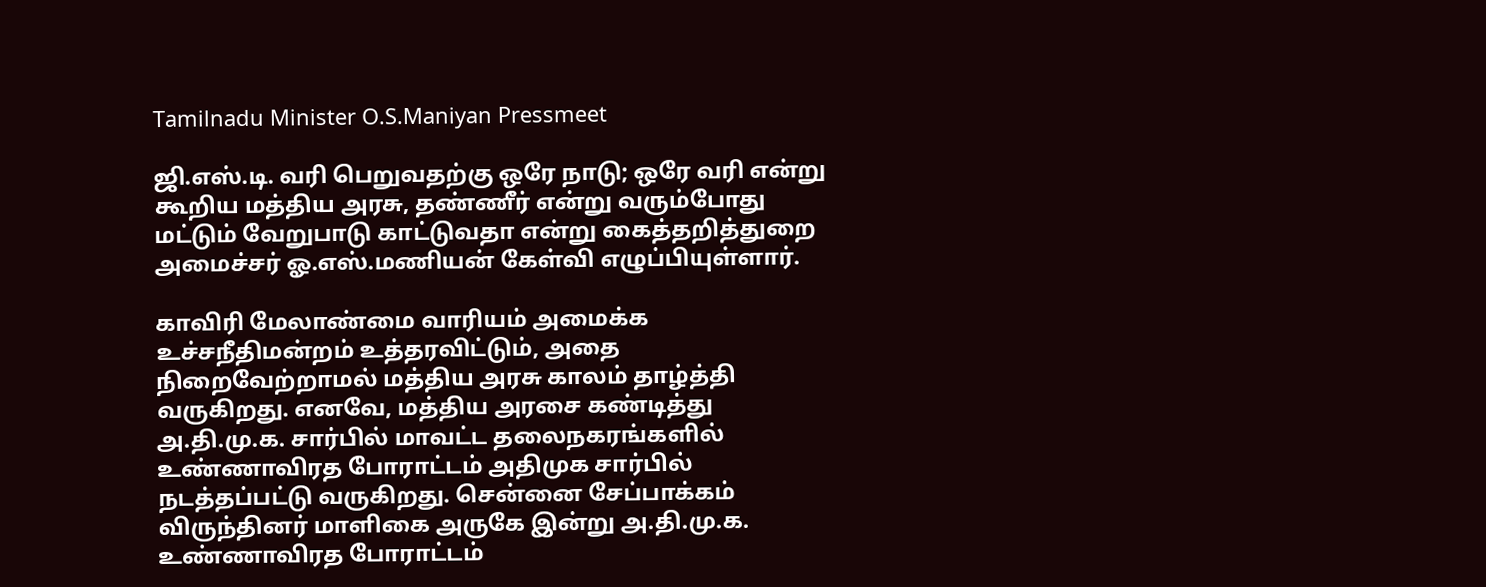Tamilnadu Minister O.S.Maniyan Pressmeet

ஜி.எஸ்.டி. வரி பெறுவதற்கு ஒரே நாடு; ஒரே வரி என்று கூறிய மத்திய அரசு, தண்ணீர் என்று வரும்போது மட்டும் வேறுபாடு காட்டுவதா என்று கைத்தறித்துறை அமைச்சர் ஓ.எஸ்.மணியன் கேள்வி எழுப்பியுள்ளார்.

காவிரி மேலாண்மை வாரியம் அமைக்க உச்சநீதிமன்றம் உத்தரவிட்டும், அதை நிறைவேற்றாமல் மத்திய அரசு காலம் தாழ்த்தி வருகிறது. எனவே, மத்திய அரசை கண்டித்து அ.தி.மு.க. சார்பில் மாவட்ட தலைநகரங்களில் உண்ணாவிரத போராட்டம் அதிமுக சார்பில் நடத்தப்பட்டு வருகிறது. சென்னை சேப்பாக்கம் விருந்தினர் மாளிகை அருகே இன்று அ.தி.மு.க. உண்ணாவிரத போராட்டம்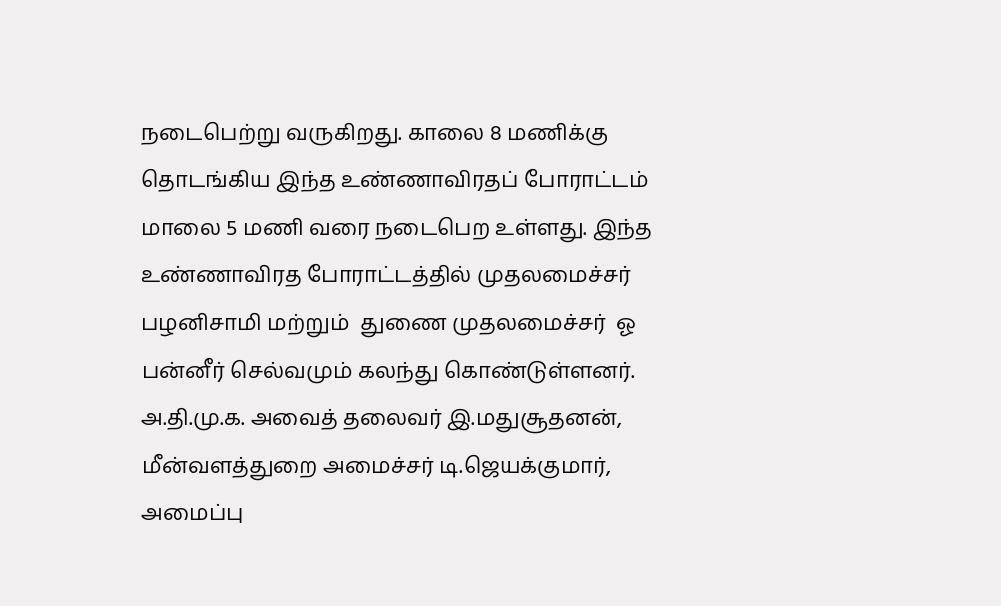நடைபெற்று வருகிறது. காலை 8 மணிக்கு தொடங்கிய இந்த உண்ணாவிரதப் போராட்டம் மாலை 5 மணி வரை நடைபெற உள்ளது. இந்த உண்ணாவிரத போராட்டத்தில் முதலமைச்சர் பழனிசாமி மற்றும்  துணை முதலமைச்சர்  ஓ பன்னீர் செல்வமும் கலந்து கொண்டுள்ளனர். அ.தி.மு.க. அவைத் தலைவர் இ.மதுசூதனன், மீன்வளத்துறை அமைச்சர் டி.ஜெயக்குமார், அமைப்பு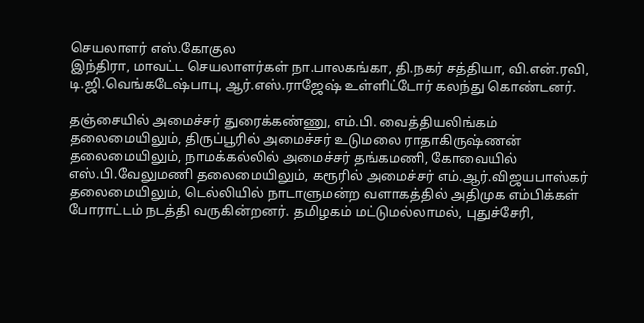செயலாளர் எஸ்.கோகுல
இந்திரா, மாவட்ட செயலாளர்கள் நா.பாலகங்கா, தி.நகர் சத்தியா, வி.என்.ரவி, டி.ஜி.வெங்கடேஷ்பாபு, ஆர்.எஸ்.ராஜேஷ் உள்ளிட்டோர் கலந்து கொண்டனர்.

தஞ்சையில் அமைச்சர் துரைக்கண்ணு, எம்.பி. வைத்தியலிங்கம் தலைமையிலும், திருப்பூரில் அமைச்சர் உடுமலை ராதாகிருஷ்ணன் தலைமையிலும், நாமக்கல்லில் அமைச்சர் தங்கமணி, கோவையில் எஸ்.பி.வேலுமணி தலைமையிலும், கரூரில் அமைச்சர் எம்.ஆர்.விஜயபாஸ்கர் தலைமையிலும், டெல்லியில் நாடாளுமன்ற வளாகத்தில் அதிமுக எம்பிக்கள் போராட்டம் நடத்தி வருகின்றனர். தமிழகம் மட்டுமல்லாமல், புதுச்சேரி,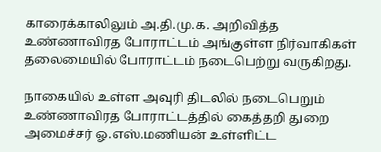காரைக்காலிலும் அ.தி.மு.க. அறிவித்த உண்ணாவிரத போராட்டம் அங்குள்ள நிர்வாகிகள் தலைமையில் போராட்டம் நடைபெற்று வருகிறது.

நாகையில் உள்ள அவுரி திடலில் நடைபெறும் உண்ணாவிரத போராட்டத்தில் கைத்தறி துறை அமைச்சர் ஓ.எஸ்.மணியன் உள்ளிட்ட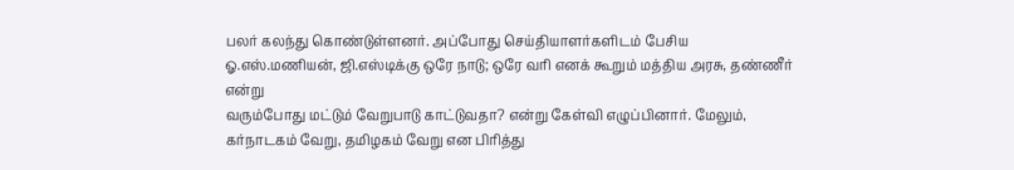பலர் கலந்து கொண்டுள்ளனர். அப்போது செய்தியாளர்களிடம் பேசிய ஓ.எஸ்.மணியன், ஜி.எஸ்டிக்கு ஒரே நாடு; ஒரே வரி எனக் கூறும் மத்திய அரசு, தண்ணீர் என்று
வரும்போது மட்டும் வேறுபாடு காட்டுவதா? என்று கேள்வி எழுப்பினார். மேலும், கர்நாடகம் வேறு, தமிழகம் வேறு என பிரித்து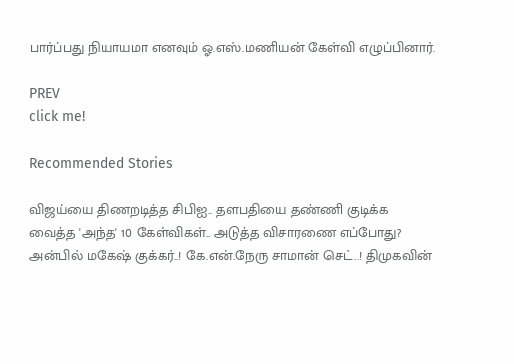பார்ப்பது நியாயமா எனவும் ஓ.எஸ்.மணியன் கேள்வி எழுப்பினார்.

PREV
click me!

Recommended Stories

விஜய்யை திணறடித்த சிபிஐ.. தளபதியை தண்ணி குடிக்க வைத்த 'அந்த' 10 கேள்விகள்.. அடுத்த விசாரணை எப்போது?
அன்பில் மகேஷ் குக்கர்..! கே.என்.நேரு சாமான் செட்..! திமுகவின்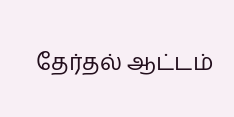தேர்தல் ஆட்டம்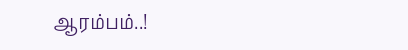ஆரம்பம்..!